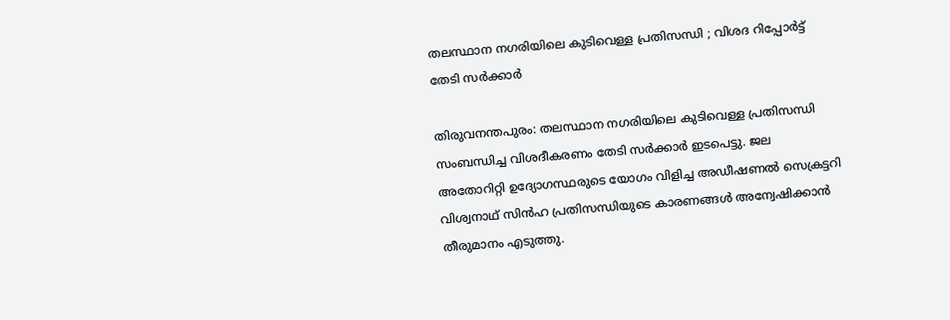തലസ്ഥാന നഗരിയിലെ കുടിവെള്ള പ്രതിസന്ധി ; വിശദ റിപ്പോര്‍ട്ട് തേടി സര്‍ക്കാര്‍

തിരുവനന്തപുരം: തലസ്ഥാന നഗരിയിലെ കുടിവെള്ള പ്രതിസന്ധി സംബന്ധിച്ച വിശദീകരണം തേടി സര്‍ക്കാര്‍ ഇടപെട്ടു. ജല അതോറിറ്റി ഉദ്യോഗസ്ഥരുടെ യോഗം വിളിച്ച അഡീഷണല്‍ സെക്രട്ടറി വിശ്വനാഥ് സിന്‍ഹ പ്രതിസന്ധിയുടെ കാരണങ്ങള്‍ അന്വേഷിക്കാന്‍ തീരുമാനം എടുത്തു.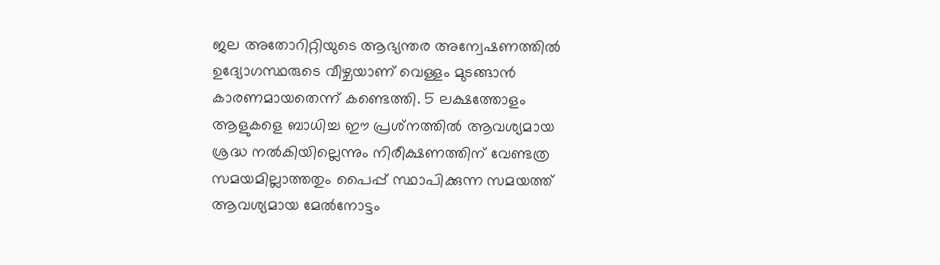ജല അതോറിറ്റിയുടെ ആഭ്യന്തര അന്വേഷണത്തില്‍ ഉദ്യോഗസ്ഥരുടെ വീഴ്ചയാണ് വെള്ളം മുടങ്ങാന്‍ കാരണമായതെന്ന് കണ്ടെത്തി. 5 ലക്ഷത്തോളം ആളുകളെ ബാധിച്ച ഈ പ്രശ്‌നത്തില്‍ ആവശ്യമായ ശ്രദ്ധ നൽകിയില്ലെന്നും നിരീക്ഷണത്തിന് വേണ്ടത്ര സമയമില്ലാത്തതും പൈപ്പ് സ്ഥാപിക്കുന്ന സമയത്ത് ആവശ്യമായ മേല്‍നോട്ടം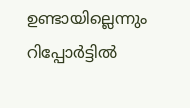ഉണ്ടായില്ലെന്നും റിപ്പോര്‍ട്ടില്‍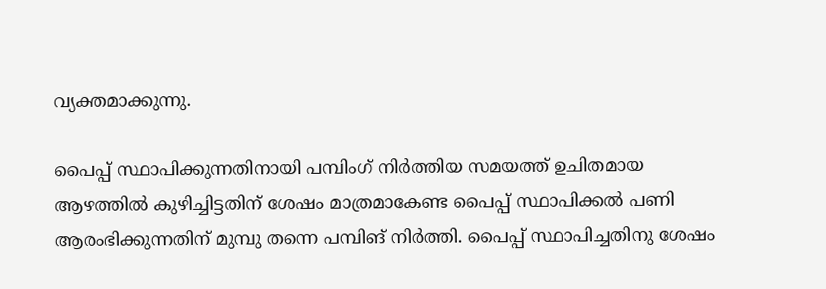വ്യക്തമാക്കുന്നു.

പൈപ്പ് സ്ഥാപിക്കുന്നതിനായി പമ്പിംഗ് നിര്‍ത്തിയ സമയത്ത് ഉചിതമായ ആഴത്തില്‍ കുഴിച്ചിട്ടതിന് ശേഷം മാത്രമാകേണ്ട പൈപ്പ് സ്ഥാപിക്കല്‍ പണി ആരംഭിക്കുന്നതിന് മുമ്പു തന്നെ പമ്പിങ് നിര്‍ത്തി. പൈപ്പ് സ്ഥാപിച്ചതിനു ശേഷം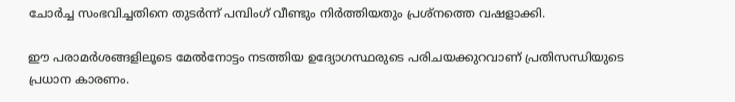ചോര്‍ച്ച സംഭവിച്ചതിനെ തുടര്‍ന്ന് പമ്പിംഗ് വീണ്ടും നിര്‍ത്തിയതും പ്രശ്‌നത്തെ വഷളാക്കി.

ഈ പരാമര്‍ശങ്ങളിലൂടെ മേല്‍നോട്ടം നടത്തിയ ഉദ്യോഗസ്ഥരുടെ പരിചയക്കുറവാണ് പ്രതിസന്ധിയുടെ പ്രധാന കാരണം.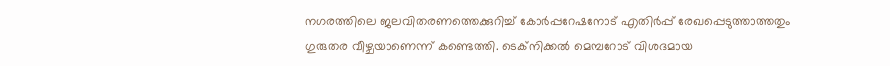നഗരത്തിലെ ജലവിതരണത്തെക്കുറിച്ച് കോര്‍പ്പറേഷനോട് എതിര്‍പ്പ് രേഖപ്പെടുത്താത്തതും ഗുരുതര വീഴ്ചയാണെന്ന് കണ്ടെത്തി. ടെക്‌നിക്കല്‍ മെമ്പറോട് വിശദമായ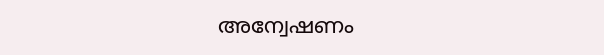അന്വേഷണം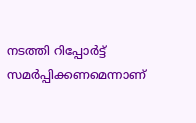നടത്തി റിപ്പോര്‍ട്ട് സമര്‍പ്പിക്കണമെന്നാണ്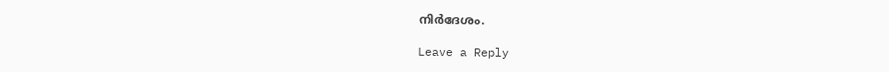നിര്‍ദേശം.

Leave a Reply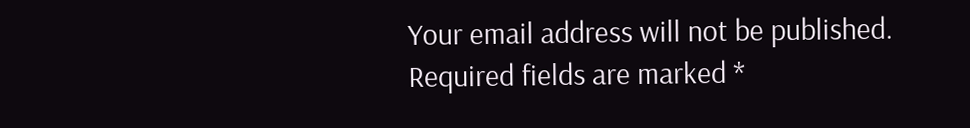Your email address will not be published. Required fields are marked *